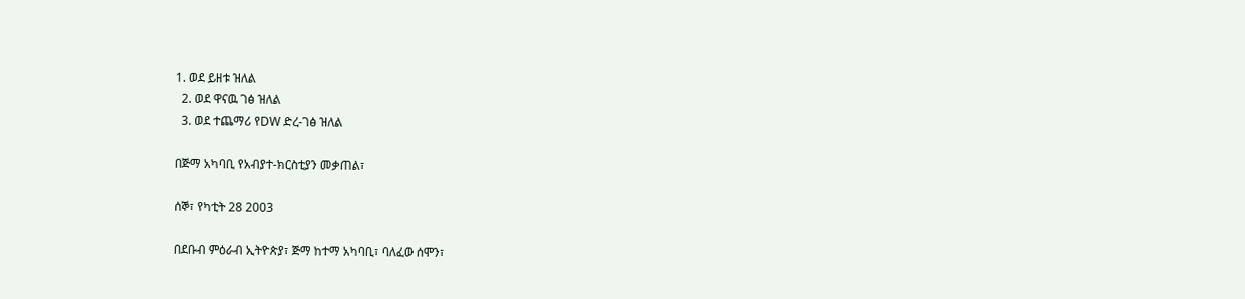1. ወደ ይዘቱ ዝለል
  2. ወደ ዋናዉ ገፅ ዝለል
  3. ወደ ተጨማሪ የDW ድረ-ገፅ ዝለል

በጅማ አካባቢ የአብያተ-ክርስቲያን መቃጠል፣

ሰኞ፣ የካቲት 28 2003

በደቡብ ምዕራብ ኢትዮጵያ፣ ጅማ ከተማ አካባቢ፣ ባለፈው ሰሞን፣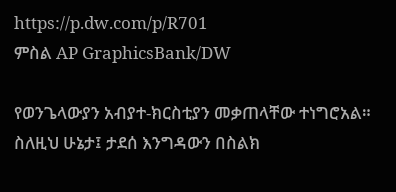https://p.dw.com/p/R701
ምስል AP GraphicsBank/DW

የወንጌላውያን አብያተ-ክርስቲያን መቃጠላቸው ተነግሮአል። ስለዚህ ሁኔታ፤ ታደሰ እንግዳውን በስልክ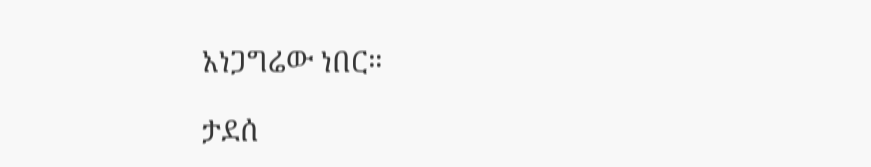አነጋግሬው ነበር።

ታደሰ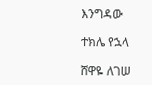እንግዳው

ተክሌ የኋላ

ሸዋዬ ለገሠ